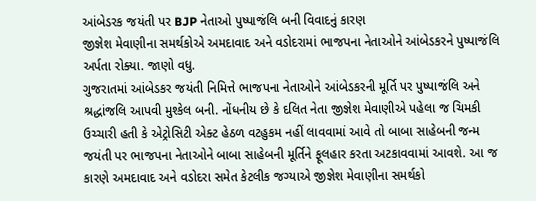આંબેડરક જયંતી પર BJP નેતાઓ પુષ્પાજંલિ બની વિવાદનું કારણ
જીજ્ઞેશ મેવાણીના સમર્થકોએ અમદાવાદ અને વડોદરામાં ભાજપના નેતાઓને આંબેડકરને પુષ્પાજંલિ અર્પતા રોક્યા. જાણો વધુ.
ગુજરાતમાં આંબેડકર જયંતી નિમિત્તે ભાજપના નેતાઓને આંબેડકરની મૂર્તિ પર પુષ્પાજંલિ અને શ્રદ્ધાંજલિ આપવી મુશ્કેલ બની. નોંધનીય છે કે દલિત નેતા જીજ્ઞેશ મેવાણીએ પહેલા જ ચિમકી ઉચ્ચારી હતી કે એટ્રોસિટી એક્ટ હેઠળ વટહુકમ નહીં લાવવામાં આવે તો બાબા સાહેબની જન્મ જયંતી પર ભાજપના નેતાઓને બાબા સાહેબની મૂર્તિને ફૂલહાર કરતા અટકાવવામાં આવશે. આ જ કારણે અમદાવાદ અને વડોદરા સમેત કેટલીક જગ્યાએ જીજ્ઞેશ મેવાણીના સમર્થકો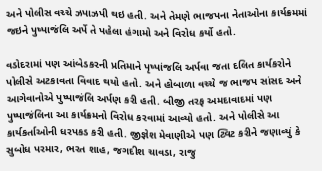અને પોલીસ વચ્ચે ઝપાઝપી થઇ હતી. અને તેમણે ભાજપના નેતાઓના કાર્યક્રમમાં જઇને પુષ્પાજંલિ અર્પે તે પહેલા હંગામો અને વિરોધ કર્યો હતો.

વડોદરામાં પણ આંબેડકરની પ્રતિમાને પૃષ્પાંજલિ અર્પવા જતા દલિત કાર્યકરોને પોલીસે અટકાવતા વિવાદ થયો હતો. અને હોબાળા વચ્ચે જ ભાજપ સાંસદ અને આગેવાનોએ પુષ્પાજંલિ અર્પણ કરી હતી. બીજી તરફ અમદાવાદમાં પણ પુષ્પાજંલિના આ કાર્યક્રમનો વિરોધ કરવામાં આવ્યો હતો. અને પોલીસે આ કાર્યકર્તાઓની ધરપકડ કરી હતી. જીજ્ઞેશ મેવાણીએ પણ ટ્વિટ કરીને જણાવ્યું કે સુબોધ પરમાર, ભરત શાહ, જગદીશ ચાવડા, રાજુ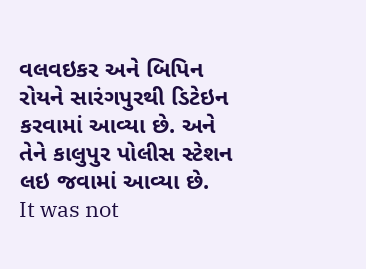વલવઇકર અને બિપિન રોયને સારંગપુરથી ડિટેઇન કરવામાં આવ્યા છે. અને તેને કાલુપુર પોલીસ સ્ટેશન લઇ જવામાં આવ્યા છે.
It was not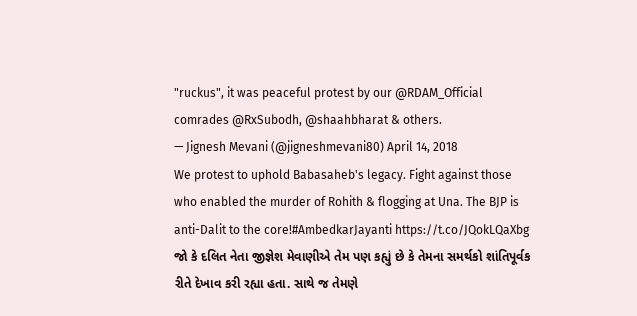"ruckus", it was peaceful protest by our @RDAM_Official comrades @RxSubodh, @shaahbharat & others.
— Jignesh Mevani (@jigneshmevani80) April 14, 2018
We protest to uphold Babasaheb's legacy. Fight against those who enabled the murder of Rohith & flogging at Una. The BJP is anti-Dalit to the core!#AmbedkarJayanti https://t.co/JQokLQaXbg
જો કે દલિત નેતા જીજ્ઞેશ મેવાણીએ તેમ પણ કહ્યું છે કે તેમના સમર્થકો શાંતિપૂર્વક રીતે દેખાવ કરી રહ્યા હતા. સાથે જ તેમણે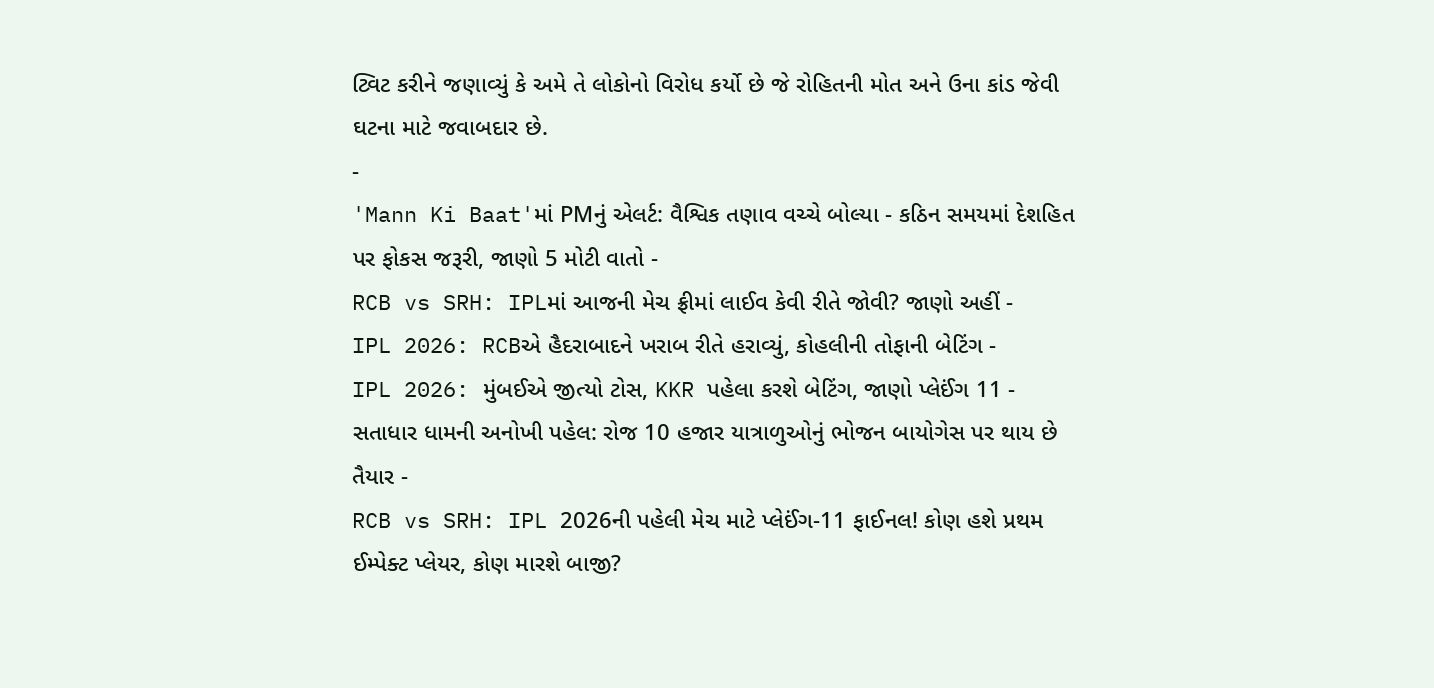ટ્વિટ કરીને જણાવ્યું કે અમે તે લોકોનો વિરોધ કર્યો છે જે રોહિતની મોત અને ઉના કાંડ જેવી ઘટના માટે જવાબદાર છે.
-
'Mann Ki Baat'માં PMનું એલર્ટ: વૈશ્વિક તણાવ વચ્ચે બોલ્યા - કઠિન સમયમાં દેશહિત પર ફોકસ જરૂરી, જાણો 5 મોટી વાતો -
RCB vs SRH: IPLમાં આજની મેચ ફ્રીમાં લાઈવ કેવી રીતે જોવી? જાણો અહીં -
IPL 2026: RCBએ હૈદરાબાદને ખરાબ રીતે હરાવ્યું, કોહલીની તોફાની બેટિંગ -
IPL 2026: મુંબઈએ જીત્યો ટોસ, KKR પહેલા કરશે બેટિંગ, જાણો પ્લેઈંગ 11 -
સતાધાર ધામની અનોખી પહેલ: રોજ 10 હજાર યાત્રાળુઓનું ભોજન બાયોગેસ પર થાય છે તૈયાર -
RCB vs SRH: IPL 2026ની પહેલી મેચ માટે પ્લેઈંગ-11 ફાઈનલ! કોણ હશે પ્રથમ ઈમ્પેક્ટ પ્લેયર, કોણ મારશે બાજી?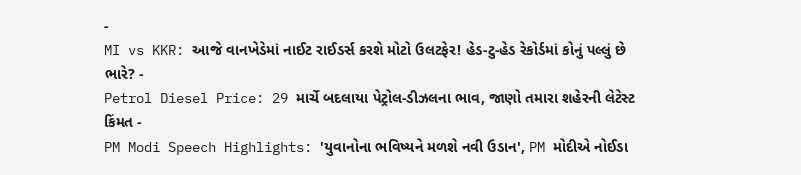-
MI vs KKR: આજે વાનખેડેમાં નાઈટ રાઈડર્સ કરશે મોટો ઉલટફેર! હેડ-ટુ-હેડ રેકોર્ડમાં કોનું પલ્લું છે ભારે? -
Petrol Diesel Price: 29 માર્ચે બદલાયા પેટ્રોલ-ડીઝલના ભાવ, જાણો તમારા શહેરની લેટેસ્ટ કિંમત -
PM Modi Speech Highlights: 'યુવાનોના ભવિષ્યને મળશે નવી ઉડાન', PM મોદીએ નોઈડા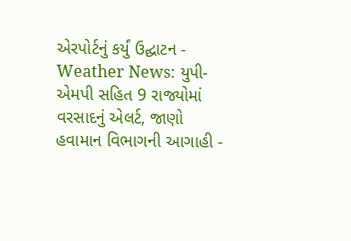એરપોર્ટનું કર્યું ઉદ્ઘાટન -
Weather News: યુપી-એમપી સહિત 9 રાજ્યોમાં વરસાદનું એલર્ટ, જાણો હવામાન વિભાગની આગાહી -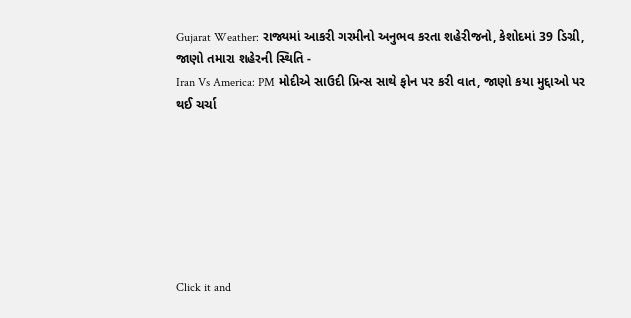Gujarat Weather: રાજ્યમાં આકરી ગરમીનો અનુભવ કરતા શહેરીજનો, કેશોદમાં 39 ડિગ્રી, જાણો તમારા શહેરની સ્થિતિ -
Iran Vs America: PM મોદીએ સાઉદી પ્રિન્સ સાથે ફોન પર કરી વાત, જાણો કયા મુદ્દાઓ પર થઈ ચર્ચા







Click it and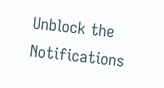Unblock the Notifications